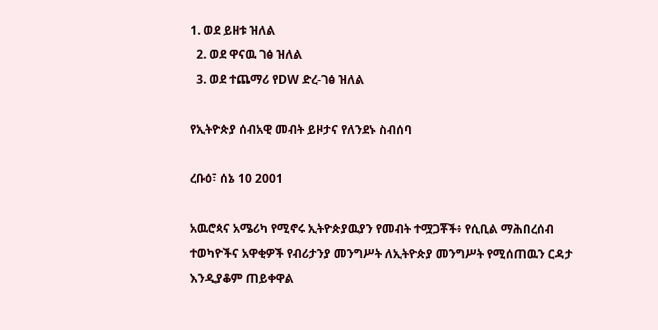1. ወደ ይዘቱ ዝለል
  2. ወደ ዋናዉ ገፅ ዝለል
  3. ወደ ተጨማሪ የDW ድረ-ገፅ ዝለል

የኢትዮጵያ ሰብአዊ መብት ይዞታና የለንደኑ ስብሰባ

ረቡዕ፣ ሰኔ 10 2001

አዉሮጳና አሜሪካ የሚኖሩ ኢትዮጵያዉያን የመብት ተሟጋቾች፥ የሲቢል ማሕበረሰብ ተወካዮችና አዋቂዎች የብሪታንያ መንግሥት ለኢትዮጵያ መንግሥት የሚሰጠዉን ርዳታ እንዲያቆም ጠይቀዋል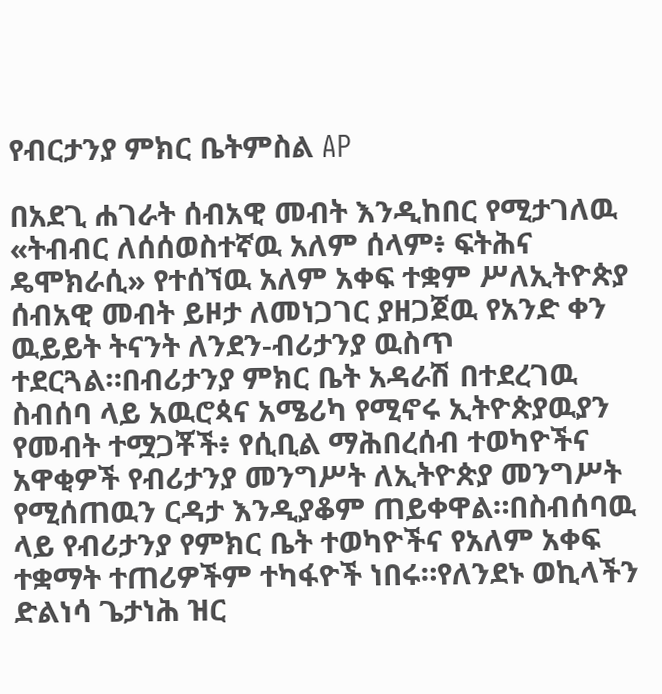የብርታንያ ምክር ቤትምስል AP

በአደጊ ሐገራት ሰብአዊ መብት እንዲከበር የሚታገለዉ «ትብብር ለሰሰወስተኛዉ አለም ሰላም፥ ፍትሕና ዴሞክራሲ» የተሰኘዉ አለም አቀፍ ተቋም ሥለኢትዮጵያ ሰብአዊ መብት ይዞታ ለመነጋገር ያዘጋጀዉ የአንድ ቀን ዉይይት ትናንት ለንደን-ብሪታንያ ዉስጥ ተደርጓል።በብሪታንያ ምክር ቤት አዳራሽ በተደረገዉ ስብሰባ ላይ አዉሮጳና አሜሪካ የሚኖሩ ኢትዮጵያዉያን የመብት ተሟጋቾች፥ የሲቢል ማሕበረሰብ ተወካዮችና አዋቂዎች የብሪታንያ መንግሥት ለኢትዮጵያ መንግሥት የሚሰጠዉን ርዳታ እንዲያቆም ጠይቀዋል።በስብሰባዉ ላይ የብሪታንያ የምክር ቤት ተወካዮችና የአለም አቀፍ ተቋማት ተጠሪዎችም ተካፋዮች ነበሩ።የለንደኑ ወኪላችን ድልነሳ ጌታነሕ ዝር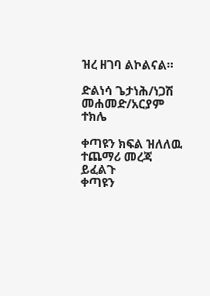ዝረ ዘገባ ልኮልናል።

ድልነሳ ጌታነሕ/ነጋሽ መሐመድ/አርያም ተክሌ

ቀጣዩን ክፍል ዝለለዉ ተጨማሪ መረጃ ይፈልጉ
ቀጣዩን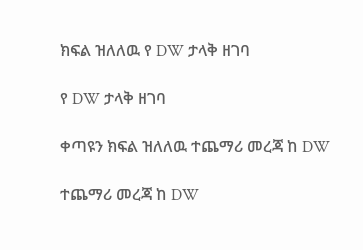ክፍል ዝለለዉ የ DW ታላቅ ዘገባ

የ DW ታላቅ ዘገባ

ቀጣዩን ክፍል ዝለለዉ ተጨማሪ መረጃ ከ DW

ተጨማሪ መረጃ ከ DW